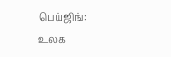பெய்ஜிங்: உலக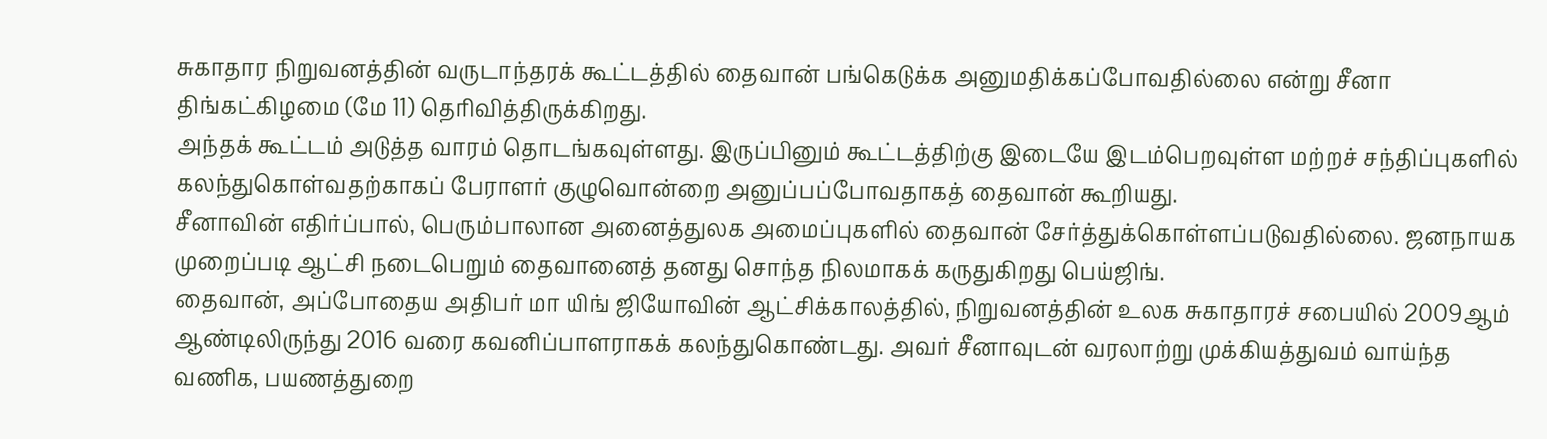சுகாதார நிறுவனத்தின் வருடாந்தரக் கூட்டத்தில் தைவான் பங்கெடுக்க அனுமதிக்கப்போவதில்லை என்று சீனா திங்கட்கிழமை (மே 11) தெரிவித்திருக்கிறது.
அந்தக் கூட்டம் அடுத்த வாரம் தொடங்கவுள்ளது. இருப்பினும் கூட்டத்திற்கு இடையே இடம்பெறவுள்ள மற்றச் சந்திப்புகளில் கலந்துகொள்வதற்காகப் பேராளர் குழுவொன்றை அனுப்பப்போவதாகத் தைவான் கூறியது.
சீனாவின் எதிர்ப்பால், பெரும்பாலான அனைத்துலக அமைப்புகளில் தைவான் சேர்த்துக்கொள்ளப்படுவதில்லை. ஜனநாயக முறைப்படி ஆட்சி நடைபெறும் தைவானைத் தனது சொந்த நிலமாகக் கருதுகிறது பெய்ஜிங்.
தைவான், அப்போதைய அதிபர் மா யிங் ஜியோவின் ஆட்சிக்காலத்தில், நிறுவனத்தின் உலக சுகாதாரச் சபையில் 2009ஆம் ஆண்டிலிருந்து 2016 வரை கவனிப்பாளராகக் கலந்துகொண்டது. அவர் சீனாவுடன் வரலாற்று முக்கியத்துவம் வாய்ந்த வணிக, பயணத்துறை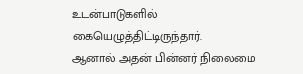உடன்பாடுகளில் கையெழுத்திட்டிருந்தார்.
ஆனால் அதன் பின்னர் நிலைமை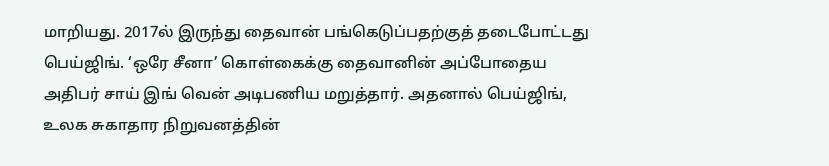மாறியது. 2017ல் இருந்து தைவான் பங்கெடுப்பதற்குத் தடைபோட்டது பெய்ஜிங். ‘ஒரே சீனா’ கொள்கைக்கு தைவானின் அப்போதைய அதிபர் சாய் இங் வென் அடிபணிய மறுத்தார். அதனால் பெய்ஜிங், உலக சுகாதார நிறுவனத்தின்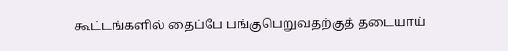கூட்டங்களில் தைப்பே பங்குபெறுவதற்குத் தடையாய்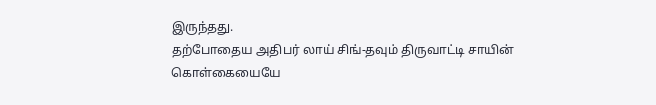இருந்தது.
தற்போதைய அதிபர் லாய் சிங்-தவும் திருவாட்டி சாயின் கொள்கையையே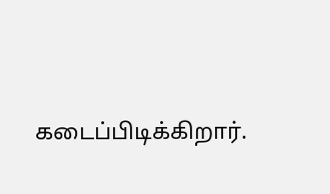கடைப்பிடிக்கிறார்.